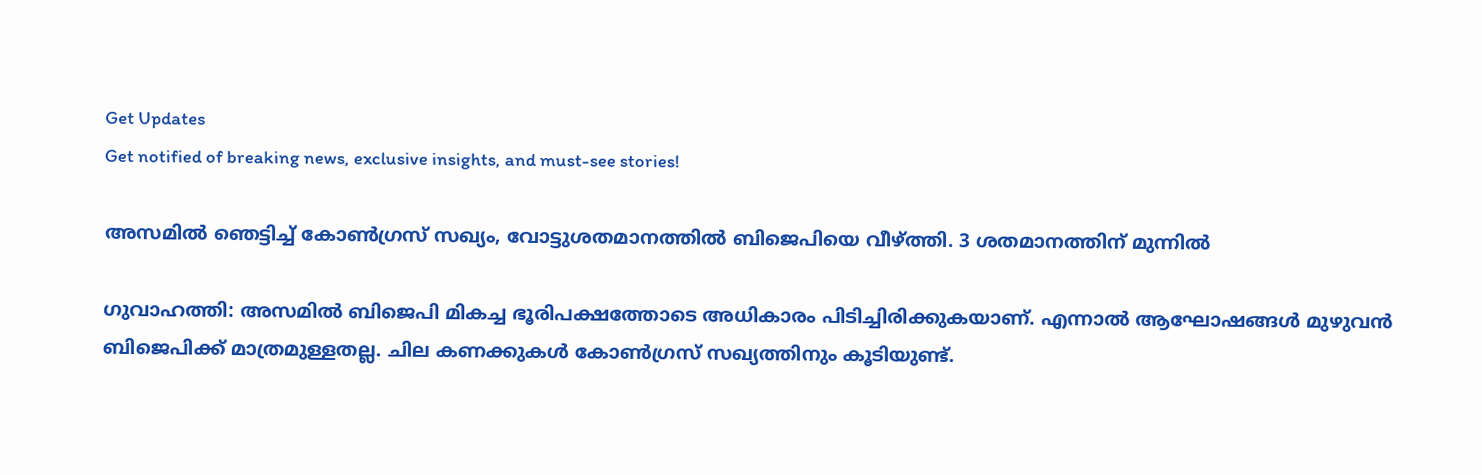Get Updates
Get notified of breaking news, exclusive insights, and must-see stories!

അസമില്‍ ഞെട്ടിച്ച് കോണ്‍ഗ്രസ് സഖ്യം, വോട്ടുശതമാനത്തില്‍ ബിജെപിയെ വീഴ്ത്തി. 3 ശതമാനത്തിന് മുന്നില്‍

ഗുവാഹത്തി: അസമില്‍ ബിജെപി മികച്ച ഭൂരിപക്ഷത്തോടെ അധികാരം പിടിച്ചിരിക്കുകയാണ്. എന്നാല്‍ ആഘോഷങ്ങള്‍ മുഴുവന്‍ ബിജെപിക്ക് മാത്രമുള്ളതല്ല. ചില കണക്കുകള്‍ കോണ്‍ഗ്രസ് സഖ്യത്തിനും കൂടിയുണ്ട്.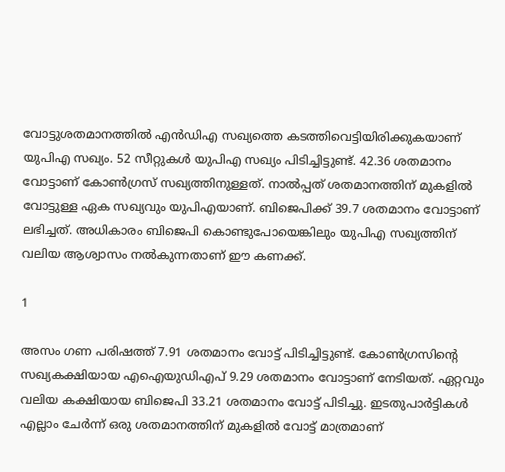വോട്ടുശതമാനത്തില്‍ എന്‍ഡിഎ സഖ്യത്തെ കടത്തിവെട്ടിയിരിക്കുകയാണ് യുപിഎ സഖ്യം. 52 സീറ്റുകള്‍ യുപിഎ സഖ്യം പിടിച്ചിട്ടുണ്ട്. 42.36 ശതമാനം വോട്ടാണ് കോണ്‍ഗ്രസ് സഖ്യത്തിനുള്ളത്. നാല്‍പ്പത് ശതമാനത്തിന് മുകളില്‍ വോട്ടുള്ള ഏക സഖ്യവും യുപിഎയാണ്. ബിജെപിക്ക് 39.7 ശതമാനം വോട്ടാണ് ലഭിച്ചത്. അധികാരം ബിജെപി കൊണ്ടുപോയെങ്കിലും യുപിഎ സഖ്യത്തിന് വലിയ ആശ്വാസം നല്‍കുന്നതാണ് ഈ കണക്ക്.

1

അസം ഗണ പരിഷത്ത് 7.91 ശതമാനം വോട്ട് പിടിച്ചിട്ടുണ്ട്. കോണ്‍ഗ്രസിന്റെ സഖ്യകക്ഷിയായ എഐയുഡിഎപ് 9.29 ശതമാനം വോട്ടാണ് നേടിയത്. ഏറ്റവും വലിയ കക്ഷിയായ ബിജെപി 33.21 ശതമാനം വോട്ട് പിടിച്ചു. ഇടതുപാര്‍ട്ടികള്‍ എല്ലാം ചേര്‍ന്ന് ഒരു ശതമാനത്തിന് മുകളില്‍ വോട്ട് മാത്രമാണ്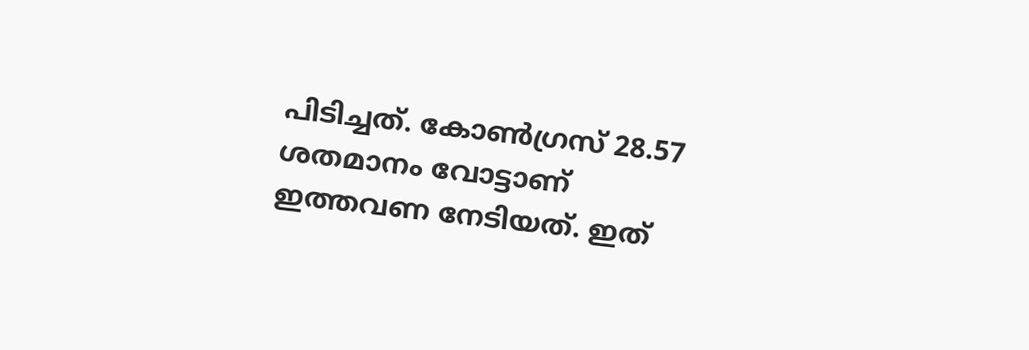പിടിച്ചത്. കോണ്‍ഗ്രസ് 28.57 ശതമാനം വോട്ടാണ് ഇത്തവണ നേടിയത്. ഇത്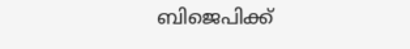ബിജെപിക്ക്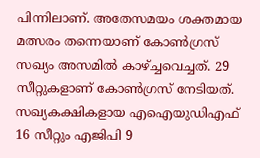പിന്നിലാണ്. അതേസമയം ശക്തമായ മത്സരം തന്നെയാണ് കോണ്‍ഗ്രസ് സഖ്യം അസമില്‍ കാഴ്ച്ചവെച്ചത്. 29 സീറ്റുകളാണ് കോണ്‍ഗ്രസ് നേടിയത്. സഖ്യകക്ഷികളായ എഐയുഡിഎഫ് 16 സീറ്റും എജിപി 9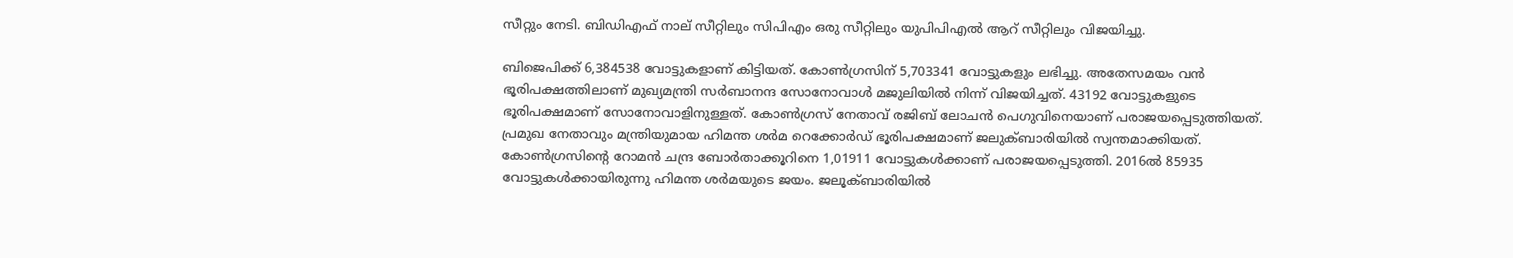സീറ്റും നേടി. ബിഡിഎഫ് നാല് സീറ്റിലും സിപിഎം ഒരു സീറ്റിലും യുപിപിഎല്‍ ആറ് സീറ്റിലും വിജയിച്ചു.

ബിജെപിക്ക് 6,384538 വോട്ടുകളാണ് കിട്ടിയത്. കോണ്‍ഗ്രസിന് 5,703341 വോട്ടുകളും ലഭിച്ചു. അതേസമയം വന്‍ ഭൂരിപക്ഷത്തിലാണ് മുഖ്യമന്ത്രി സര്‍ബാനന്ദ സോനോവാള്‍ മജുലിയില്‍ നിന്ന് വിജയിച്ചത്. 43192 വോട്ടുകളുടെ ഭൂരിപക്ഷമാണ് സോനോവാളിനുള്ളത്. കോണ്‍ഗ്രസ് നേതാവ് രജിബ് ലോചന്‍ പെഗുവിനെയാണ് പരാജയപ്പെടുത്തിയത്. പ്രമുഖ നേതാവും മന്ത്രിയുമായ ഹിമന്ത ശര്‍മ റെക്കോര്‍ഡ് ഭൂരിപക്ഷമാണ് ജലുക്ബാരിയില്‍ സ്വന്തമാക്കിയത്. കോണ്‍ഗ്രസിന്റെ റോമന്‍ ചന്ദ്ര ബോര്‍താക്കൂറിനെ 1,01911 വോട്ടുകള്‍ക്കാണ് പരാജയപ്പെടുത്തി. 2016ല്‍ 85935 വോട്ടുകള്‍ക്കായിരുന്നു ഹിമന്ത ശര്‍മയുടെ ജയം. ജലൂക്ബാരിയില്‍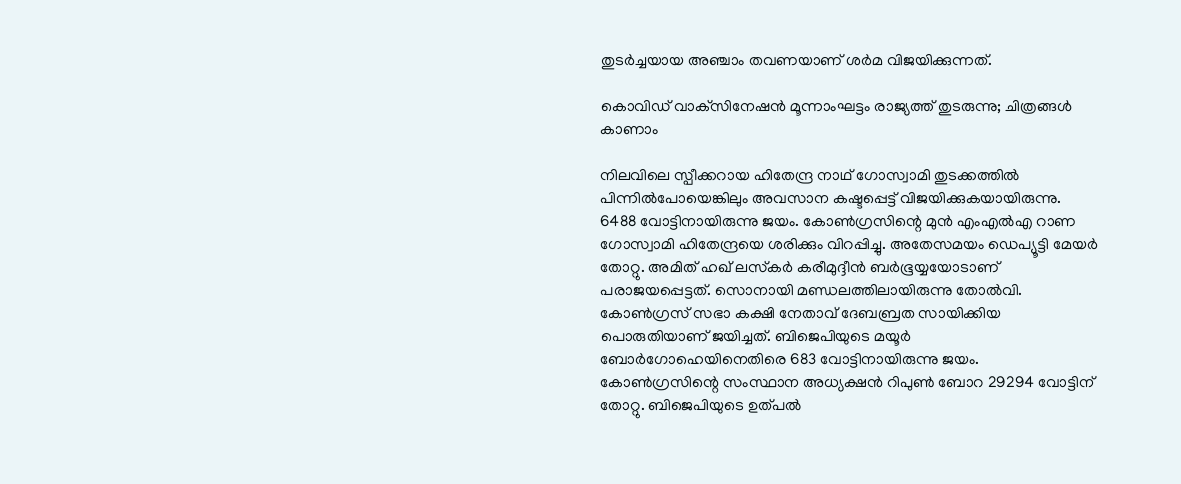തുടര്‍ച്ചയായ അഞ്ചാം തവണയാണ് ശര്‍മ വിജയിക്കുന്നത്.

കൊവിഡ് വാക്‌സിനേഷന്‍ മൂന്നാംഘട്ടം രാജ്യത്ത് തുടരുന്നു; ചിത്രങ്ങള്‍ കാണാം

നിലവിലെ സ്പീക്കറായ ഹിതേന്ദ്ര നാഥ് ഗോസ്വാമി തുടക്കത്തില്‍ പിന്നില്‍പോയെങ്കിലും അവസാന കഷ്ടപ്പെട്ട് വിജയിക്കുകയായിരുന്നു. 6488 വോട്ടിനായിരുന്നു ജയം. കോണ്‍ഗ്രസിന്റെ മുന്‍ എംഎല്‍എ റാണ ഗോസ്വാമി ഹിതേന്ദ്രയെ ശരിക്കും വിറപ്പിച്ചു. അതേസമയം ഡെപ്യൂട്ടി മേയര്‍ തോറ്റു. അമിത് ഹഖ് ലസ്‌കര്‍ കരീമുദ്ദീന്‍ ബര്‍ഭൂയ്യയോടാണ് പരാജയപ്പെട്ടത്. സൊനായി മണ്ഡലത്തിലായിരുന്നു തോല്‍വി. കോണ്‍ഗ്രസ് സഭാ കക്ഷി നേതാവ് ദേബബ്രത സായിക്കിയ പൊരുതിയാണ് ജയിച്ചത്. ബിജെപിയുടെ മയൂര്‍ ബോര്‍ഗോഹെയിനെതിരെ 683 വോട്ടിനായിരുന്നു ജയം. കോണ്‍ഗ്രസിന്റെ സംസ്ഥാന അധ്യക്ഷന്‍ റിപുണ്‍ ബോറ 29294 വോട്ടിന് തോറ്റു. ബിജെപിയുടെ ഉത്പല്‍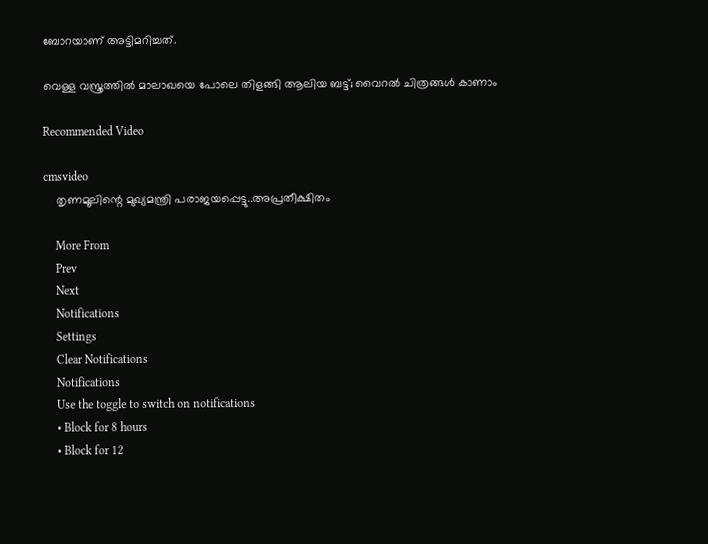ബോറയാണ് അട്ടിമറിച്ചത്.

വെള്ള വസ്ത്രത്തില്‍ മാലാഖയെ പോലെ തിളങ്ങി ആലിയ ബട്ട്; വൈറല്‍ ചിത്രങ്ങള്‍ കാണാം

Recommended Video

cmsvideo
    തൃണമൂലിന്റെ മുഖ്യമന്ത്രി പരാജയപ്പെട്ടു..അപ്രതീക്ഷിതം

    More From
    Prev
    Next
    Notifications
    Settings
    Clear Notifications
    Notifications
    Use the toggle to switch on notifications
    • Block for 8 hours
    • Block for 12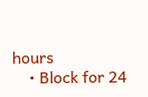hours
    • Block for 24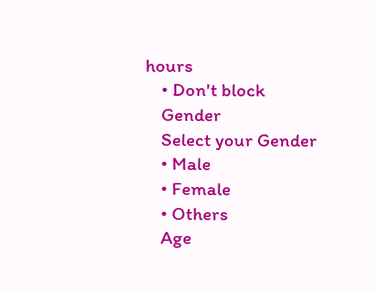hours
    • Don't block
    Gender
    Select your Gender
    • Male
    • Female
    • Others
    Age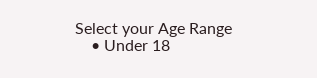Select your Age Range
    • Under 18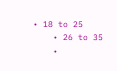• 18 to 25
    • 26 to 35
    •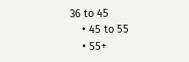36 to 45
    • 45 to 55
    • 55+